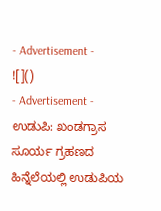- Advertisement -
![]()
- Advertisement -
ಉಡುಪಿ: ಖಂಡಗ್ರಾಸ ಸೂರ್ಯ ಗ್ರಹಣದ ಹಿನ್ನೆಲೆಯಲ್ಲಿ ಉಡುಪಿಯ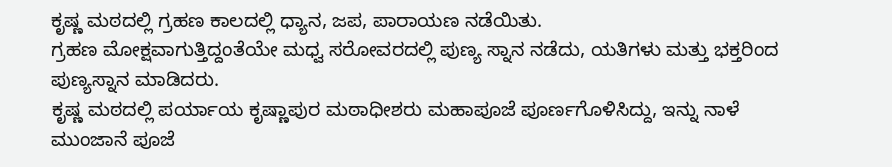ಕೃಷ್ಣ ಮಠದಲ್ಲಿ ಗ್ರಹಣ ಕಾಲದಲ್ಲಿ ಧ್ಯಾನ, ಜಪ, ಪಾರಾಯಣ ನಡೆಯಿತು.
ಗ್ರಹಣ ಮೋಕ್ಷವಾಗುತ್ತಿದ್ದಂತೆಯೇ ಮಧ್ವ ಸರೋವರದಲ್ಲಿ ಪುಣ್ಯ ಸ್ನಾನ ನಡೆದು, ಯತಿಗಳು ಮತ್ತು ಭಕ್ತರಿಂದ ಪುಣ್ಯಸ್ನಾನ ಮಾಡಿದರು.
ಕೃಷ್ಣ ಮಠದಲ್ಲಿ ಪರ್ಯಾಯ ಕೃಷ್ಣಾಪುರ ಮಠಾಧೀಶರು ಮಹಾಪೂಜೆ ಪೂರ್ಣಗೊಳಿಸಿದ್ದು, ಇನ್ನು ನಾಳೆ ಮುಂಜಾನೆ ಪೂಜೆ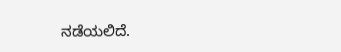ನಡೆಯಲಿದೆ.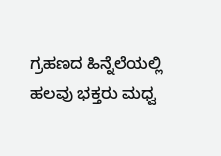ಗ್ರಹಣದ ಹಿನ್ನೆಲೆಯಲ್ಲಿ ಹಲವು ಭಕ್ತರು ಮಧ್ವ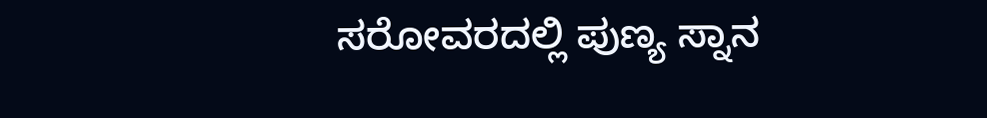ಸರೋವರದಲ್ಲಿ ಪುಣ್ಯ ಸ್ನಾನ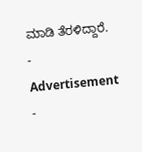ಮಾಡಿ ತೆರಳಿದ್ದಾರೆ.
- Advertisement -